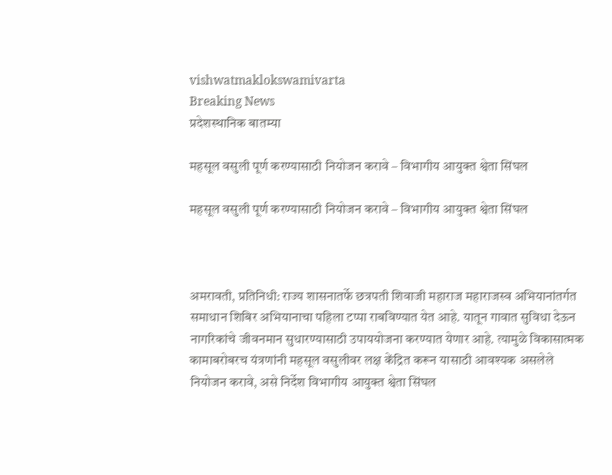vishwatmaklokswamivarta
Breaking News
प्रदेशस्थानिक बातम्या

महसूल वसुली पूर्ण करण्यासाठी नियोजन करावे – विभागीय आयुक्त श्वेता सिंघल

महसूल वसुली पूर्ण करण्यासाठी नियोजन करावे – विभागीय आयुक्त श्वेता सिंघल



अमरावती, प्रतिनिधी: राज्य शासनातर्फे छत्रपती शिवाजी महाराज महाराजस्व अभियानांतर्गत समाधान शिबिर अभियानाचा पहिला टप्पा राबविण्यात येत आहे. यातून गावात सुविधा देऊन नागरिकांचे जीवनमान सुधारण्यासाठी उपाययोजना करण्यात येणार आहे. त्यामुळे विकासात्मक कामाबरोबरच यंत्रणांनी महसूल वसुलीवर लक्ष केंद्रित करून यासाठी आवश्यक असलेले नियोजन करावे, असे निर्देश विभागीय आयुक्त श्वेता सिंघल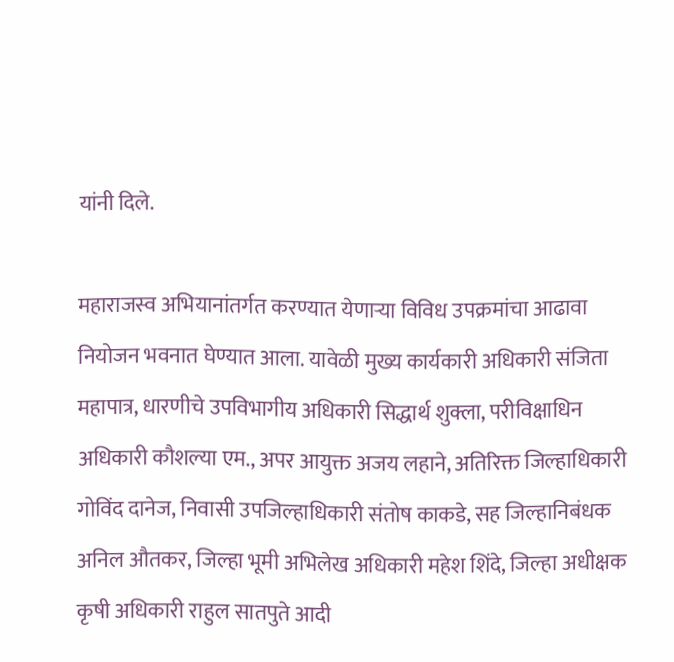यांनी दिले.

महाराजस्व अभियानांतर्गत करण्यात येणाऱ्या विविध उपक्रमांचा आढावा नियोजन भवनात घेण्यात आला. यावेळी मुख्य कार्यकारी अधिकारी संजिता महापात्र, धारणीचे उपविभागीय अधिकारी सिद्धार्थ शुक्ला, परीविक्षाधिन अधिकारी कौशल्या एम., अपर आयुक्त अजय लहाने, अतिरिक्त जिल्हाधिकारी गोविंद दानेज, निवासी उपजिल्हाधिकारी संतोष काकडे, सह जिल्हानिबंधक अनिल औतकर, जिल्हा भूमी अभिलेख अधिकारी महेश शिंदे, जिल्हा अधीक्षक कृषी अधिकारी राहुल सातपुते आदी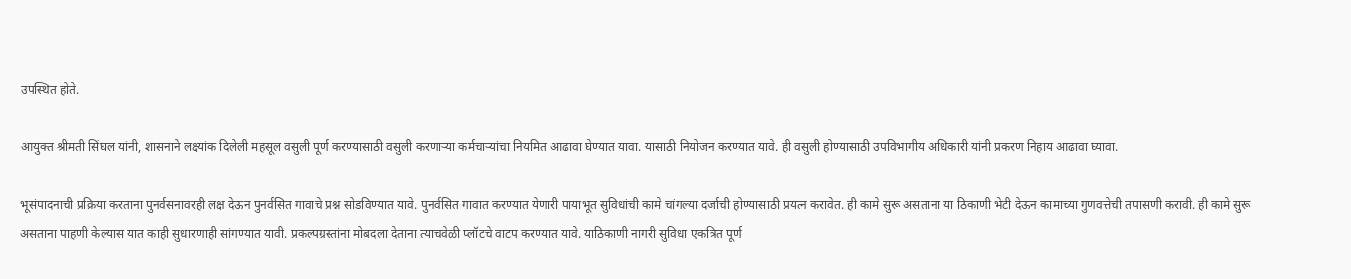उपस्थित होते.

आयुक्त श्रीमती सिंघल यांनी, शासनाने लक्ष्यांक दिलेली महसूल वसुली पूर्ण करण्यासाठी वसुली करणाऱ्या कर्मचाऱ्यांचा नियमित आढावा घेण्यात यावा. यासाठी नियोजन करण्यात यावे. ही वसुली होण्यासाठी उपविभागीय अधिकारी यांनी प्रकरण निहाय आढावा घ्यावा.

भूसंपादनाची प्रक्रिया करताना पुनर्वसनावरही लक्ष देऊन पुनर्वसित गावाचे प्रश्न सोडविण्यात यावे. पुनर्वसित गावात करण्यात येणारी पायाभूत सुविधांची कामे चांगल्या दर्जाची होण्यासाठी प्रयत्न करावेत. ही कामे सुरू असताना या ठिकाणी भेटी देऊन कामाच्या गुणवत्तेची तपासणी करावी. ही कामे सुरू असताना पाहणी केल्यास यात काही सुधारणाही सांगण्यात यावी. प्रकल्पग्रस्तांना मोबदला देताना त्याचवेळी प्लॉटचे वाटप करण्यात यावे. याठिकाणी नागरी सुविधा एकत्रित पूर्ण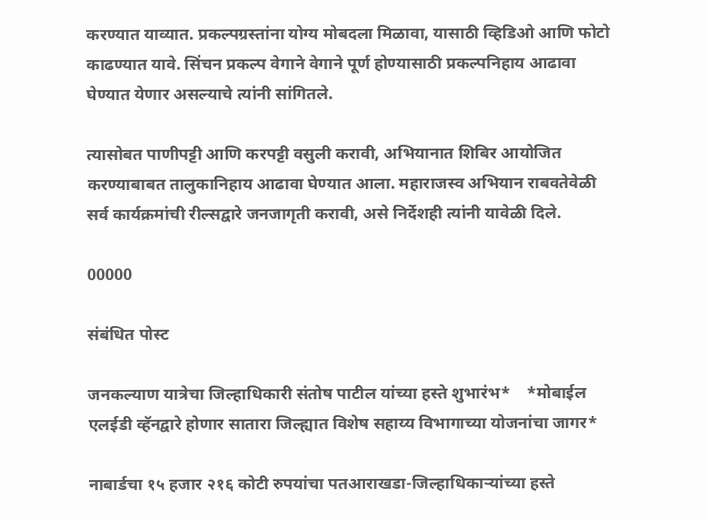करण्यात याव्यात. प्रकल्पग्रस्तांना योग्य मोबदला मिळावा, यासाठी व्हिडिओ आणि फोटो काढण्यात यावे. सिंचन प्रकल्प वेगाने वेगाने पूर्ण होण्यासाठी प्रकल्पनिहाय आढावा घेण्यात येणार असल्याचे त्यांनी सांगितले.

त्यासोबत पाणीपट्टी आणि करपट्टी वसुली करावी, अभियानात शिबिर आयोजित करण्याबाबत तालुकानिहाय आढावा घेण्यात आला. महाराजस्व अभियान राबवतेवेळी सर्व कार्यक्रमांची रील्सद्वारे जनजागृती करावी, असे निर्देशही त्यांनी यावेळी दिले.

00000

संबंधित पोस्ट

जनकल्याण यात्रेचा जिल्हाधिकारी संतोष पाटील यांच्या हस्ते शुभारंभ*    *मोबाईल एलईडी व्हॅनद्वारे होणार सातारा जिल्ह्यात विशेष सहाय्य विभागाच्या योजनांचा जागर*

नाबार्डचा १५ हजार २१६ कोटी रुपयांचा पतआराखडा-जिल्हाधिकाऱ्यांच्या हस्ते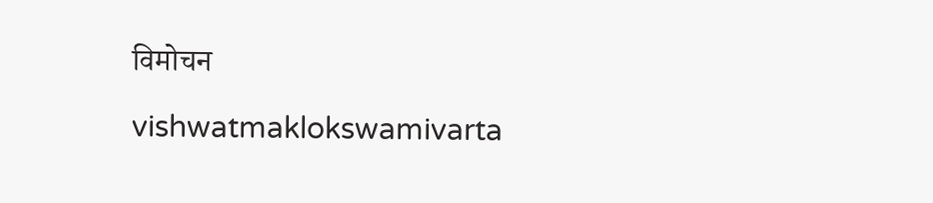विमोचन

vishwatmaklokswamivarta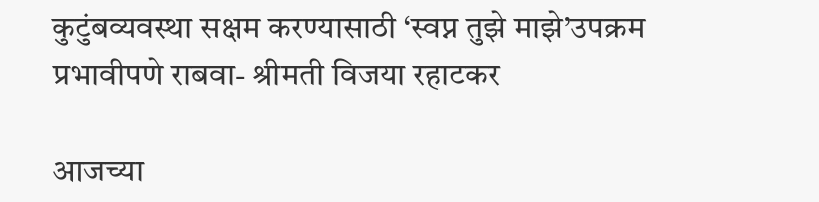कुटुंबव्यवस्था सक्षम करण्यासाठी ‘स्वप्न तुझे माझे’उपक्रम प्रभावीपणे राबवा- श्रीमती विजया रहाटकर

आजच्या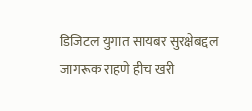डिजिटल युगात सायबर सुरक्षेबद्दल जागरूक राहणे हीच खरी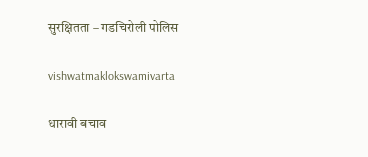सुरक्षितता – गडचिरोली पोलिस

vishwatmaklokswamivarta

धारावी बचाव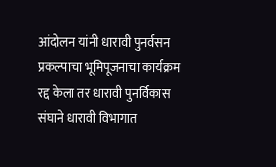आंदोलन यांनी धारावी पुनर्वसन प्रकल्पाचा भूमिपूजनाचा कार्यक्रम रद्द केला तर धारावी पुनर्विकास संघाने धारावी विभागात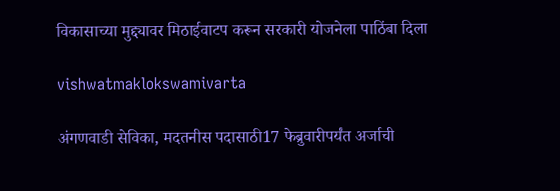विकासाच्या मुद्द्यावर मिठाईवाटप करून सरकारी योजनेला पाठिंबा दिला

vishwatmaklokswamivarta

अंगणवाडी सेविका, मदतनीस पदासाठी17 फेब्रुवारीपर्यंत अर्जाची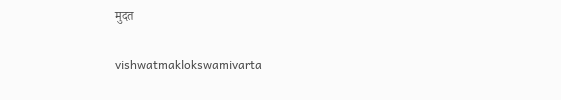मुदत

vishwatmaklokswamivarta